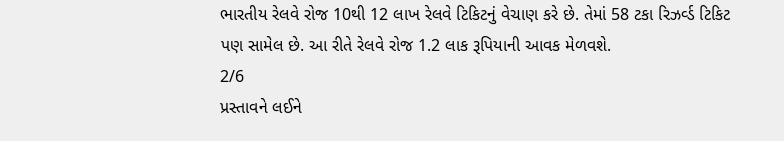ભારતીય રેલવે રોજ 10થી 12 લાખ રેલવે ટિકિટનું વેચાણ કરે છે. તેમાં 58 ટકા રિઝર્વ્ડ ટિકિટ પણ સામેલ છે. આ રીતે રેલવે રોજ 1.2 લાક રૂપિયાની આવક મેળવશે.
2/6
પ્રસ્તાવને લઈને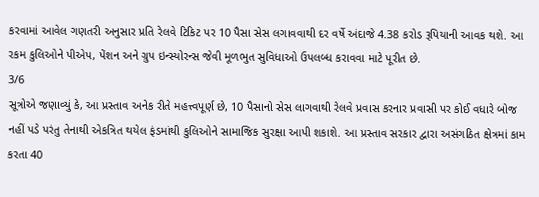કરવામાં આવેલ ગણતરી અનુસાર પ્રતિ રેલવે ટિકિટ પર 10 પૈસા સેસ લગાવવાથી દર વર્ષે અંદાજે 4.38 કરોડ રૂપિયાની આવક થશે. આ રકમ કુલિઓને પીએપ, પેંશન અને ગ્રુપ ઇન્સ્યોરન્સ જેવી મૂળભુત સુવિધાઓ ઉપલબ્ધ કરાવવા માટે પૂરીત છે.
3/6
સૂત્રોએ જણાવ્યું કે, આ પ્રસ્તાવ અનેક રીતે મહત્ત્વપૂર્ણ છે, 10 પૈસાનો સેસ લાગવાથી રેલવે પ્રવાસ કરનાર પ્રવાસી પર કોઈ વધારે બોજ નહીં પડે પરંતુ તેનાથી એકત્રિત થયેલ ફંડમાંથી કુલિઓને સામાજિક સુરક્ષા આપી શકાશે. આ પ્રસ્તાવ સરકાર દ્વારા અસંગઠિત ક્ષેત્રમાં કામ કરતા 40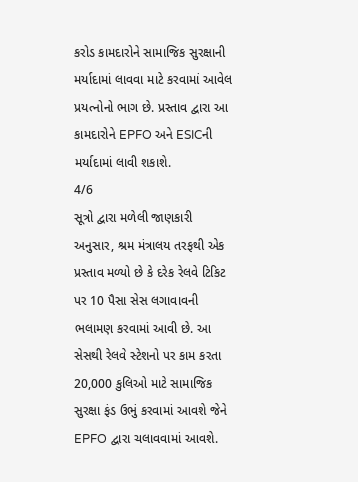કરોડ કામદારોને સામાજિક સુરક્ષાની મર્યાદામાં લાવવા માટે કરવામાં આવેલ પ્રયત્નોનો ભાગ છે. પ્રસ્તાવ દ્વારા આ કામદારોને EPFO અને ESICની મર્યાદામાં લાવી શકાશે.
4/6
સૂત્રો દ્વારા મળેલી જાણકારી અનુસાર, શ્રમ મંત્રાલય તરફથી એક પ્રસ્તાવ મળ્યો છે કે દરેક રેલવે ટિકિટ પર 10 પૈસા સેસ લગાવાવની ભલામણ કરવામાં આવી છે. આ સેસથી રેલવે સ્ટેશનો પર કામ કરતા 20,000 કુલિઓ માટે સામાજિક સુરક્ષા ફંડ ઉભું કરવામાં આવશે જેને EPFO દ્વારા ચલાવવામાં આવશે.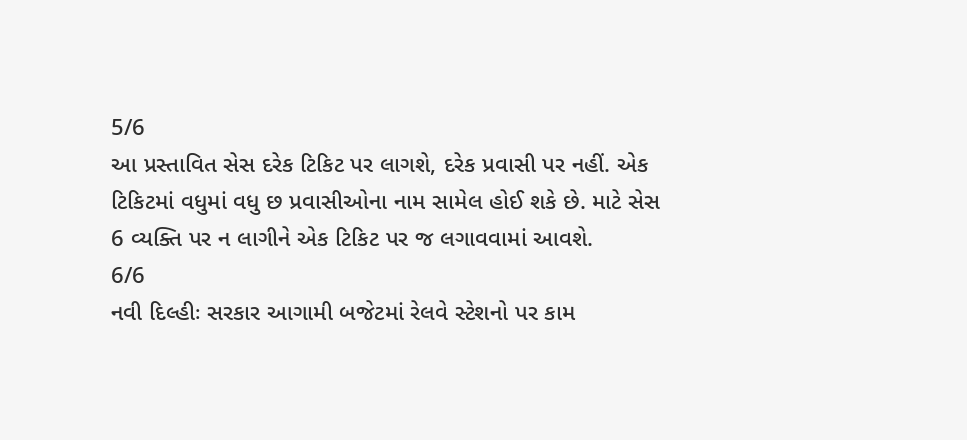5/6
આ પ્રસ્તાવિત સેસ દરેક ટિકિટ પર લાગશે, દરેક પ્રવાસી પર નહીં. એક ટિકિટમાં વધુમાં વધુ છ પ્રવાસીઓના નામ સામેલ હોઈ શકે છે. માટે સેસ 6 વ્યક્તિ પર ન લાગીને એક ટિકિટ પર જ લગાવવામાં આવશે.
6/6
નવી દિલ્હીઃ સરકાર આગામી બજેટમાં રેલવે સ્ટેશનો પર કામ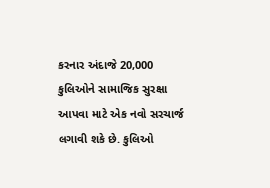કરનાર અંદાજે 20,000 કુલિઓને સામાજિક સુરક્ષા આપવા માટે એક નવો સરચાર્જ લગાવી શકે છે. કુલિઓ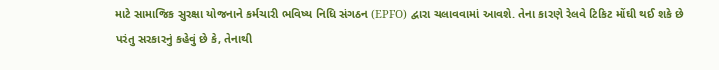માટે સામાજિક સુરક્ષા યોજનાને કર્મચારી ભવિષ્ય નિધિ સંગઠન (EPFO) દ્વારા ચલાવવામાં આવશે. તેના કારણે રેલવે ટિકિટ મોંઘી થઈ શકે છે પરંતુ સરકારનું કહેવું છે કે, તેનાથી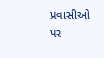પ્રવાસીઓ પર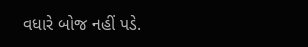વધારે બોજ નહીં પડે.